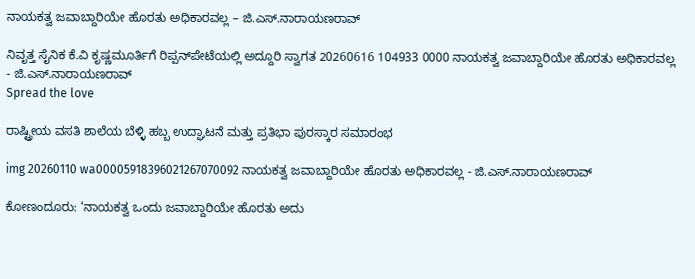ನಾಯಕತ್ವ ಜವಾಬ್ದಾರಿಯೇ ಹೊರತು ಅಧಿಕಾರವಲ್ಲ – ಜಿ.ಎಸ್.ನಾರಾಯಣರಾವ್

ನಿವೃತ್ತ ಸೈನಿಕ ಕೆ.ವಿ ಕೃಷ್ಣಮೂರ್ತಿಗೆ ರಿಪ್ಪನ್‌ಪೇಟೆಯಲ್ಲಿ ಅದ್ದೂರಿ ಸ್ವಾಗತ 20260616 104933 0000 ನಾಯಕತ್ವ ಜವಾಬ್ದಾರಿಯೇ ಹೊರತು ಅಧಿಕಾರವಲ್ಲ - ಜಿ.ಎಸ್.ನಾರಾಯಣರಾವ್
Spread the love

ರಾಷ್ಟ್ರೀಯ ವಸತಿ ಶಾಲೆಯ ಬೆಳ್ಳಿ ಹಬ್ಬ ಉದ್ಘಾಟನೆ ಮತ್ತು ಪ್ರತಿಭಾ ಪುರಸ್ಕಾರ ಸಮಾರಂಭ

img 20260110 wa00005918396021267070092 ನಾಯಕತ್ವ ಜವಾಬ್ದಾರಿಯೇ ಹೊರತು ಅಧಿಕಾರವಲ್ಲ - ಜಿ.ಎಸ್.ನಾರಾಯಣರಾವ್

ಕೋಣಂದೂರು: ‘ನಾಯಕತ್ವ ಒಂದು ಜವಾಬ್ದಾರಿಯೇ ಹೊರತು ಅದು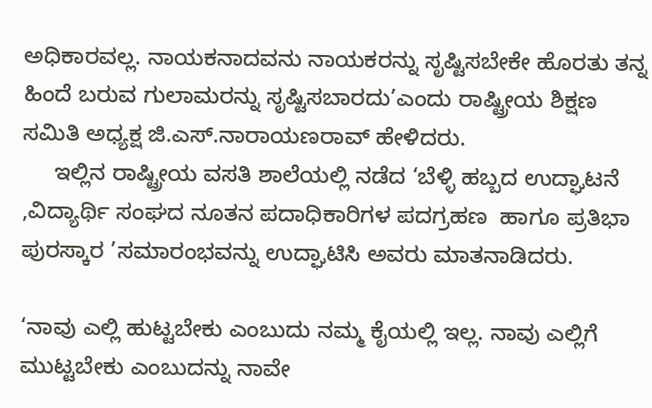ಅಧಿಕಾರವಲ್ಲ. ನಾಯಕನಾದವನು ನಾಯಕರನ್ನು ಸೃಷ್ಟಿಸಬೇಕೇ ಹೊರತು ತನ್ನ ಹಿಂದೆ ಬರುವ ಗುಲಾಮರನ್ನು ಸೃಷ್ಟಿಸಬಾರದು’ಎಂದು ರಾಷ್ಟ್ರೀಯ ಶಿಕ್ಷಣ ಸಮಿತಿ ಅಧ್ಯಕ್ಷ ಜಿ.ಎಸ್.ನಾರಾಯಣರಾವ್ ಹೇಳಿದರು.
     ಇಲ್ಲಿನ ರಾಷ್ಟ್ರೀಯ ವಸತಿ ಶಾಲೆಯಲ್ಲಿ ನಡೆದ ‘ಬೆಳ್ಳಿ ಹಬ್ಬದ ಉದ್ಘಾಟನೆ  ,ವಿದ್ಯಾರ್ಥಿ ಸಂಘದ ನೂತನ ಪದಾಧಿಕಾರಿಗಳ ಪದಗ್ರಹಣ  ಹಾಗೂ ಪ್ರತಿಭಾ ಪುರಸ್ಕಾರ ’ಸಮಾರಂಭವನ್ನು ಉದ್ಘಾಟಿಸಿ ಅವರು ಮಾತನಾಡಿದರು.

‘ನಾವು ಎಲ್ಲಿ ಹುಟ್ಟಬೇಕು ಎಂಬುದು ನಮ್ಮ ಕೈಯಲ್ಲಿ ಇಲ್ಲ. ನಾವು ಎಲ್ಲಿಗೆ ಮುಟ್ಟಬೇಕು ಎಂಬುದನ್ನು ನಾವೇ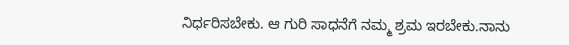ನಿರ್ಧರಿಸಬೇಕು. ಆ ಗುರಿ ಸಾಧನೆಗೆ ನಮ್ಮ ಶ್ರಮ ಇರಬೇಕು.ನಾನು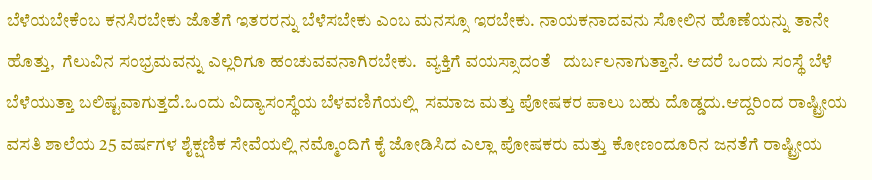ಬೆಳೆಯಬೇಕೆಂಬ ಕನಸಿರಬೇಕು ಜೊತೆಗೆ ಇತರರನ್ನು ಬೆಳೆಸಬೇಕು ಎಂಬ ಮನಸ್ಸೂ ಇರಬೇಕು. ನಾಯಕನಾದವನು ಸೋಲಿನ ಹೊಣೆಯನ್ನು ತಾನೇ ಹೊತ್ತು,  ಗೆಲುವಿನ ಸಂಭ್ರಮವನ್ನು ಎಲ್ಲರಿಗೂ ಹಂಚುವವನಾಗಿರಬೇಕು.  ವ್ಯಕ್ತಿಗೆ ವಯಸ್ಸಾದಂತೆ   ದುರ್ಬಲನಾಗುತ್ತಾನೆ. ಆದರೆ ಒಂದು ಸಂಸ್ಥೆ ಬೆಳೆ ಬೆಳೆಯುತ್ತಾ ಬಲಿಷ್ಟವಾಗುತ್ತದೆ.ಒಂದು ವಿದ್ಯಾಸಂಸ್ಥೆಯ ಬೆಳವಣಿಗೆಯಲ್ಲಿ  ಸಮಾಜ ಮತ್ತು ಪೋಷಕರ ಪಾಲು ಬಹು ದೊಡ್ಡದು.ಆದ್ದರಿಂದ ರಾಷ್ಟ್ರೀಯ ವಸತಿ ಶಾಲೆಯ 25 ವರ್ಷಗಳ ಶೈಕ್ಷಣಿಕ ಸೇವೆಯಲ್ಲಿ ನಮ್ಮೊಂದಿಗೆ ಕೈ ಜೋಡಿಸಿದ ಎಲ್ಲಾ ಪೋಷಕರು ಮತ್ತು ಕೋಣಂದೂರಿನ ಜನತೆಗೆ ರಾಷ್ಟ್ರೀಯ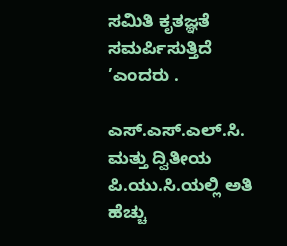ಸಮಿತಿ ಕೃತಜ್ಞತೆ ಸಮರ್ಪಿಸುತ್ತಿದೆ ’ಎಂದರು .

ಎಸ್.ಎಸ್.ಎಲ್.ಸಿ. ಮತ್ತು ದ್ವಿತೀಯ ಪಿ.ಯು.ಸಿ.ಯಲ್ಲಿ ಅತಿ ಹೆಚ್ಚು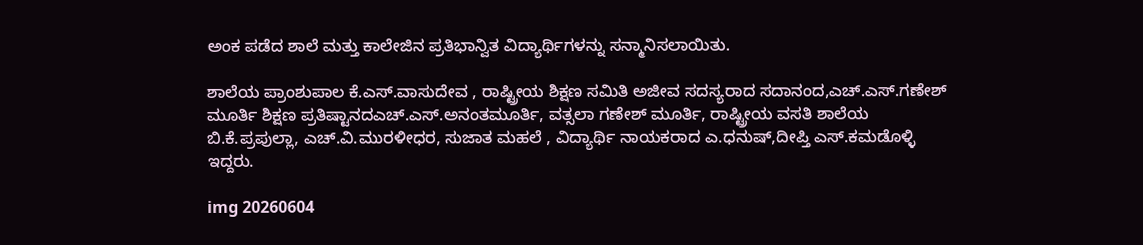ಅಂಕ ಪಡೆದ ಶಾಲೆ ಮತ್ತು ಕಾಲೇಜಿನ ಪ್ರತಿಭಾನ್ವಿತ ವಿದ್ಯಾರ್ಥಿಗಳನ್ನು ಸನ್ಮಾನಿಸಲಾಯಿತು.

ಶಾಲೆಯ ಪ್ರಾಂಶುಪಾಲ ಕೆ.ಎಸ್.ವಾಸುದೇವ , ರಾಷ್ಟ್ರೀಯ ಶಿಕ್ಷಣ ಸಮಿತಿ ಅಜೀವ ಸದಸ್ಯರಾದ ಸದಾನಂದ,ಎಚ್.ಎಸ್.ಗಣೇಶ್ ಮೂರ್ತಿ ಶಿಕ್ಷಣ ಪ್ರತಿಷ್ಟಾನದಎಚ್.ಎಸ್.ಅನಂತಮೂರ್ತಿ, ವತ್ಸಲಾ ಗಣೇಶ್ ಮೂರ್ತಿ, ರಾಷ್ಟ್ರೀಯ ವಸತಿ ಶಾಲೆಯ ಬಿ.ಕೆ.ಪ್ರಪುಲ್ಲಾ, ಎಚ್.ವಿ.ಮುರಳೀಧರ, ಸುಜಾತ ಮಹಲೆ , ವಿದ್ಯಾರ್ಥಿ ನಾಯಕರಾದ ಎ.ಧನುಷ್,ದೀಪ್ತಿ ಎಸ್.ಕಮಡೊಳ್ಳಿ ಇದ್ದರು.

img 20260604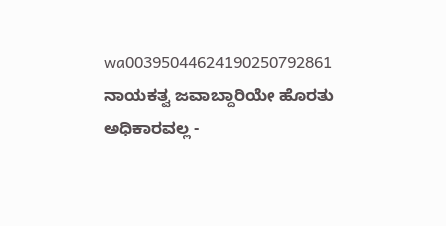wa00395044624190250792861 ನಾಯಕತ್ವ ಜವಾಬ್ದಾರಿಯೇ ಹೊರತು ಅಧಿಕಾರವಲ್ಲ -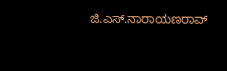ಜಿ.ಎಸ್.ನಾರಾಯಣರಾವ್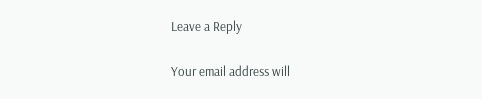Leave a Reply

Your email address will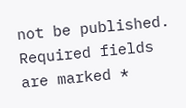not be published. Required fields are marked *